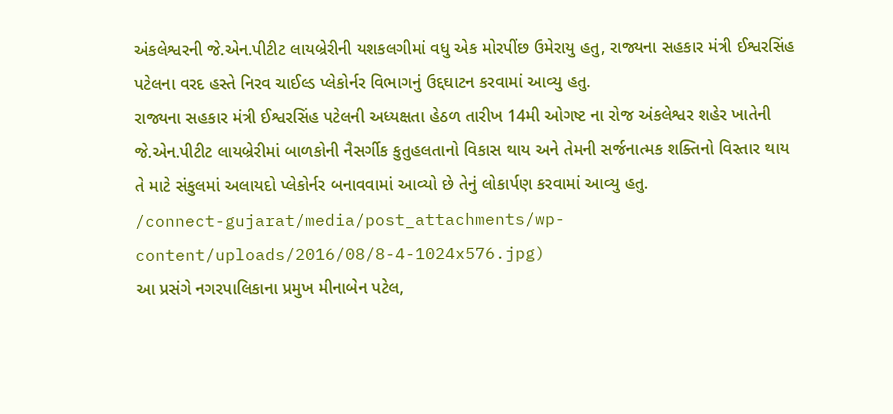અંકલેશ્વરની જે.એન.પીટીટ લાયબ્રેરીની યશકલગીમાં વધુ એક મોરપીંછ ઉમેરાયુ હતુ, રાજ્યના સહકાર મંત્રી ઈશ્વરસિંહ પટેલના વરદ હસ્તે નિરવ ચાઈલ્ડ પ્લેકોર્નર વિભાગનું ઉદ્દઘાટન કરવામાં આવ્યુ હતુ.
રાજ્યના સહકાર મંત્રી ઈશ્વરસિંહ પટેલની અધ્યક્ષતા હેઠળ તારીખ 14મી ઓગષ્ટ ના રોજ અંકલેશ્વર શહેર ખાતેની જે.એન.પીટીટ લાયબ્રેરીમાં બાળકોની નૈસર્ગીક કુતુહલતાનો વિકાસ થાય અને તેમની સર્જનાત્મક શક્તિનો વિસ્તાર થાય તે માટે સંકુલમાં અલાયદો પ્લેકોર્નર બનાવવામાં આવ્યો છે તેનું લોકાર્પણ કરવામાં આવ્યુ હતુ.
/connect-gujarat/media/post_attachments/wp-content/uploads/2016/08/8-4-1024x576.jpg)
આ પ્રસંગે નગરપાલિકાના પ્રમુખ મીનાબેન પટેલ,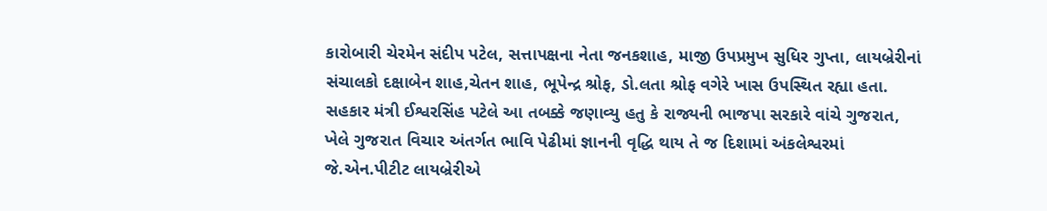કારોબારી ચેરમેન સંદીપ પટેલ, સત્તાપક્ષના નેતા જનકશાહ, માજી ઉપપ્રમુખ સુધિર ગુપ્તા, લાયબ્રેરીનાં સંચાલકો દક્ષાબેન શાહ,ચેતન શાહ, ભૂપેન્દ્ર શ્રોફ, ડો.લતા શ્રોફ વગેરે ખાસ ઉપસ્થિત રહ્યા હતા.
સહકાર મંત્રી ઈશ્વરસિંહ પટેલે આ તબક્કે જણાવ્યુ હતુ કે રાજ્યની ભાજપા સરકારે વાંચે ગુજરાત, ખેલે ગુજરાત વિચાર અંતર્ગત ભાવિ પેઢીમાં જ્ઞાનની વૃદ્ધિ થાય તે જ દિશામાં અંકલેશ્વરમાં જે.એન.પીટીટ લાયબ્રેરીએ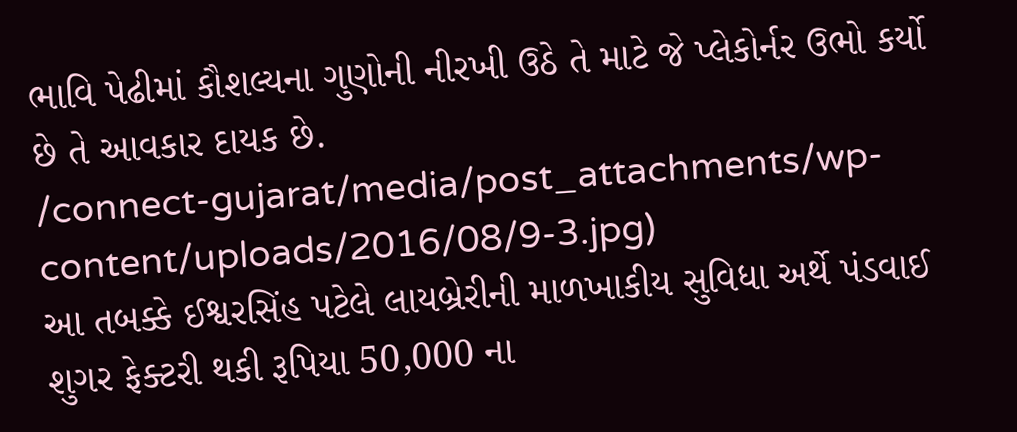ભાવિ પેઢીમાં કૌશલ્યના ગુણોની નીરખી ઉઠે તે માટે જે પ્લેકોર્નર ઉભો કર્યો છે તે આવકાર દાયક છે.
/connect-gujarat/media/post_attachments/wp-content/uploads/2016/08/9-3.jpg)
આ તબક્કે ઈશ્વરસિંહ પટેલે લાયબ્રેરીની માળખાકીય સુવિધા અર્થે પંડવાઈ શુગર ફેક્ટરી થકી રૂપિયા 50,000 ના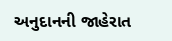અનુદાનની જાહેરાત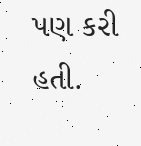પણ કરી હતી.